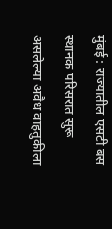मुंबई : राज्यातील एसटी बस स्थानक परिसरात सुरू असलेल्या अवैध वाहतुकीला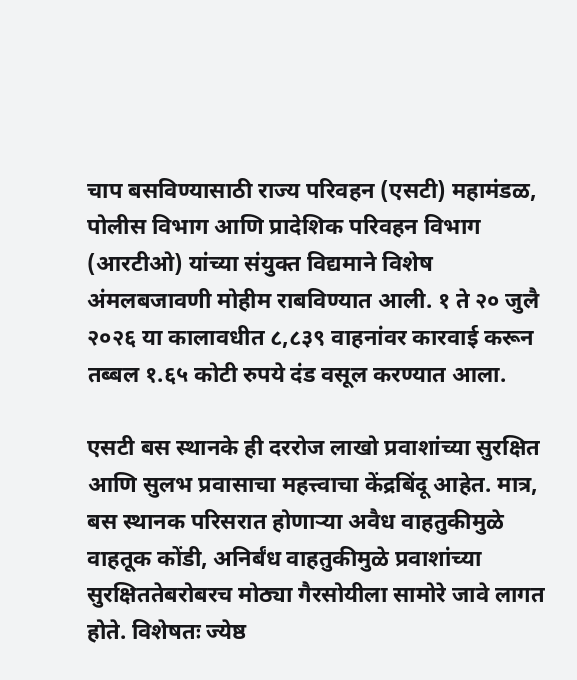चाप बसविण्यासाठी राज्य परिवहन (एसटी) महामंडळ, पोलीस विभाग आणि प्रादेशिक परिवहन विभाग (आरटीओ) यांच्या संयुक्त विद्यमाने विशेष अंमलबजावणी मोहीम राबविण्यात आली. १ ते २० जुलै २०२६ या कालावधीत ८,८३९ वाहनांवर कारवाई करून तब्बल १.६५ कोटी रुपये दंड वसूल करण्यात आला.

एसटी बस स्थानके ही दररोज लाखो प्रवाशांच्या सुरक्षित आणि सुलभ प्रवासाचा महत्त्वाचा केंद्रबिंदू आहेत. मात्र, बस स्थानक परिसरात होणाऱ्या अवैध वाहतुकीमुळे वाहतूक कोंडी, अनिर्बंध वाहतुकीमुळे प्रवाशांच्या सुरक्षिततेबरोबरच मोठ्या गैरसोयीला सामोरे जावे लागत होते. विशेषतः ज्येष्ठ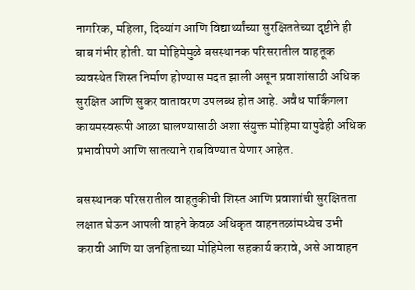नागरिक, महिला, दिव्यांग आणि विद्यार्थ्यांच्या सुरक्षिततेच्या दृष्टीने ही बाब गंभीर होती. या मोहिमेमुळे बसस्थानक परिसरातील वाहतूक व्यवस्थेत शिस्त निर्माण होण्यास मदत झाली असून प्रवाशांसाठी अधिक सुरक्षित आणि सुकर वातावरण उपलब्ध होत आहे. अवैध पार्किंगला कायमस्वरूपी आळा घालण्यासाठी अशा संयुक्त मोहिमा यापुढेही अधिक प्रभावीपणे आणि सातत्याने राबविण्यात येणार आहेत.

बसस्थानक परिसरातील वाहतुकीची शिस्त आणि प्रवाशांची सुरक्षितता लक्षात घेऊन आपली वाहने केवळ अधिकृत वाहनतळांमध्येच उभी करावी आणि या जनहिताच्या मोहिमेला सहकार्य करावे, असे आवाहन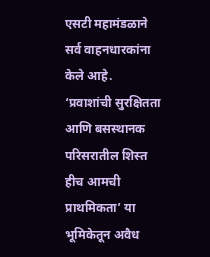एसटी महामंडळाने सर्व वाहनधारकांना केले आहे. ‘प्रवाशांची सुरक्षितता आणि बसस्थानक परिसरातील शिस्त हीच आमची प्राथमिकता’ या भूमिकेतून अवैध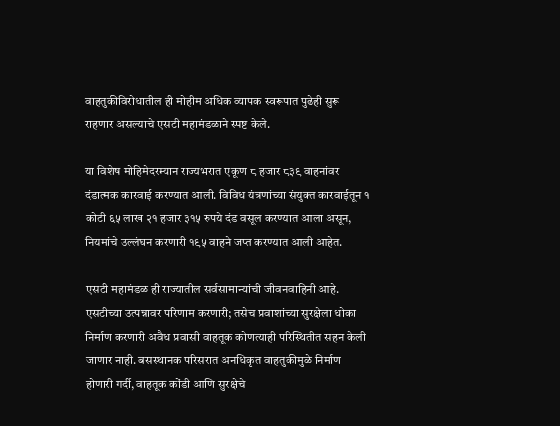वाहतुकीविरोधातील ही मोहीम अधिक व्यापक स्वरूपात पुढेही सुरू राहणार असल्याचे एसटी महामंडळाने स्पष्ट केले.

या विशेष मोहिमेदरम्यान राज्यभरात एकूण ८ हजार ८३९ वाहनांवर दंडात्मक कारवाई करण्यात आली. विविध यंत्रणांच्या संयुक्त कारवाईतून १ कोटी ६५ लाख २१ हजार ३१५ रुपये दंड वसूल करण्यात आला असून, नियमांचे उल्लंघन करणारी १९५ वाहने जप्त करण्यात आली आहेत.

एसटी महामंडळ ही राज्यातील सर्वसामान्यांची जीवनवाहिनी आहे. एसटीच्या उत्पन्नावर परिणाम करणारी; तसेच प्रवाशांच्या सुरक्षेला धोका निर्माण करणारी अवैध प्रवासी वाहतूक कोणत्याही परिस्थितीत सहन केली जाणार नाही. बसस्थानक परिसरात अनधिकृत वाहतुकीमुळे निर्माण होणारी गर्दी, वाहतूक कोंडी आणि सुरक्षेचे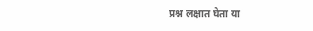प्रश्न लक्षात घेता या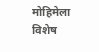मोहिमेला विशेष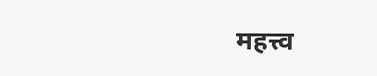महत्त्व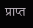प्राप्त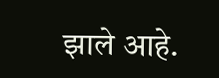झाले आहे.